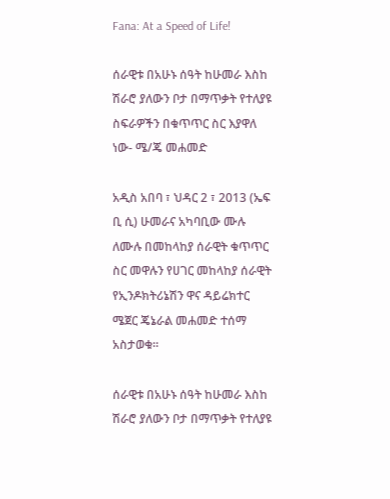Fana: At a Speed of Life!

ሰራዊቱ በአሁኑ ሰዓት ከሁመራ እስከ ሽራሮ ያለውን ቦታ በማጥቃት የተለያዩ ስፍራዎችን በቁጥጥር ስር እያዋለ ነው- ሜ/ጄ መሐመድ

አዲስ አበባ ፣ ህዳር 2 ፣ 2013 (ኤፍ ቢ ሲ) ሁመራና አካባቢው ሙሉ ለሙሉ በመከላከያ ሰራዊት ቁጥጥር ስር መዋሉን የሀገር መከላከያ ሰራዊት የኢንዶክትሪኔሽን ዋና ዳይሬክተር ሜጀር ጄኔራል መሐመድ ተሰማ አስታወቁ።

ሰራዊቱ በአሁኑ ሰዓት ከሁመራ እስከ ሽራሮ ያለውን ቦታ በማጥቃት የተለያዩ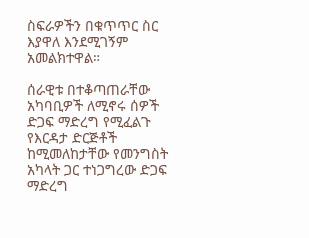ስፍራዎችን በቁጥጥር ስር እያዋለ እንደሚገኝም አመልክተዋል።

ሰራዊቱ በተቆጣጠራቸው አካባቢዎች ለሚኖሩ ሰዎች ድጋፍ ማድረግ የሚፈልጉ የእርዳታ ድርጅቶች ከሚመለከታቸው የመንግስት አካላት ጋር ተነጋግረው ድጋፍ ማድረግ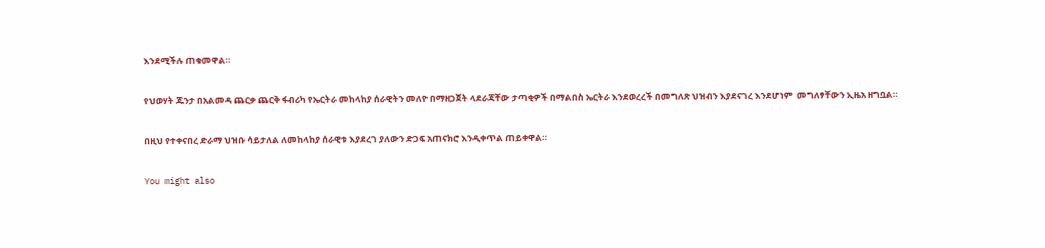እንደሚችሉ ጠቁመዋል።

የህወሃት ጁንታ በአልመዳ ጨርቃ ጨርቅ ፋብሪካ የኤርትራ መከላከያ ሰራዊትን መለዮ በማዘጋጀት ላደራጃቸው ታጣቂዎች በማልበስ ኤርትራ እንደወረረች በመግለጽ ህዝብን እያደናገረ እንደሆነም  መግለፃቸውን ኢዜአ ዘግቧል።

በዚህ የተቀናበረ ድራማ ህዝቡ ሳይታለል ለመከላከያ ሰራዊቱ እያደረገ ያለውን ድጋፍ አጠናክሮ እንዲቀጥል ጠይቀዋል።

You might also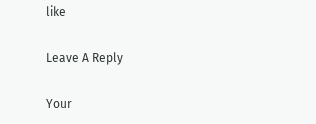like

Leave A Reply

Your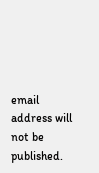email address will not be published.